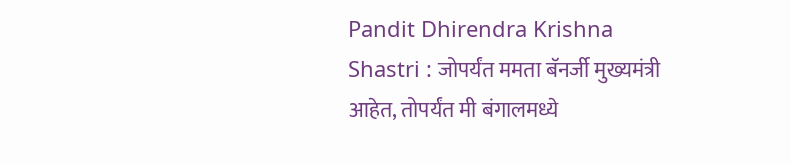Pandit Dhirendra Krishna Shastri : जोपर्यंत ममता बॅनर्जी मुख्यमंत्री आहेत, तोपर्यंत मी बंगालमध्ये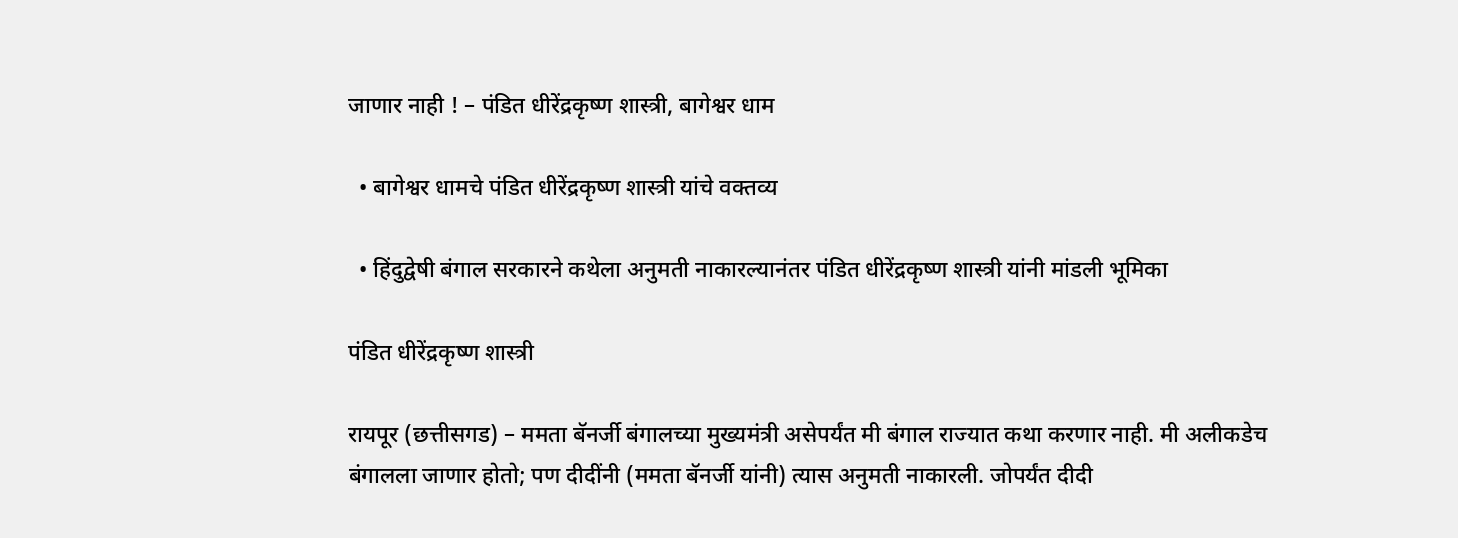जाणार नाही ! – पंडित धीरेंद्रकृष्ण शास्त्री, बागेश्वर धाम

  • बागेश्वर धामचे पंडित धीरेंद्रकृष्ण शास्त्री यांचे वक्तव्य

  • हिंदुद्वेषी बंगाल सरकारने कथेला अनुमती नाकारल्यानंतर पंडित धीरेंद्रकृष्ण शास्त्री यांनी मांडली भूमिका

पंडित धीरेंद्रकृष्ण शास्त्री

रायपूर (छत्तीसगड) – ममता बॅनर्जी बंगालच्या मुख्यमंत्री असेपर्यंत मी बंगाल राज्यात कथा करणार नाही. मी अलीकडेच बंगालला जाणार होतो; पण दीदींनी (ममता बॅनर्जी यांनी) त्यास अनुमती नाकारली. जोपर्यंत दीदी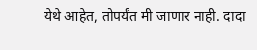येथे आहेत, तोपर्यंत मी जाणार नाही. दादा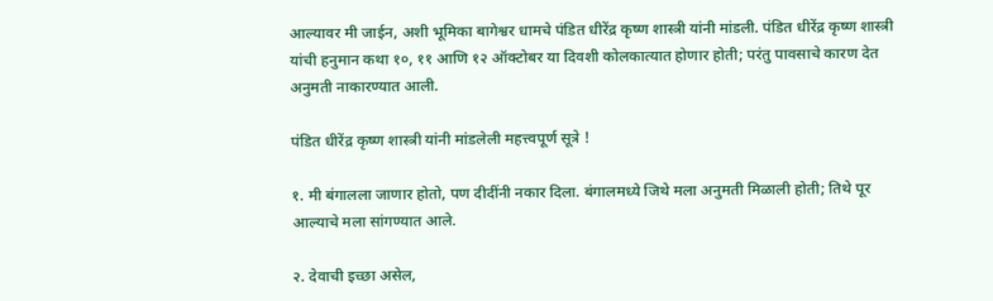आल्यावर मी जाईन, अशी भूमिका बागेश्वर धामचे पंडित धीरेंद्र कृष्ण शास्त्री यांनी मांडली. पंडित धीरेंद्र कृष्ण शास्त्री यांची हनुमान कथा १०, ११ आणि १२ ऑक्टोबर या दिवशी कोलकात्यात होणार होती; परंतु पावसाचे कारण देत अनुमती नाकारण्यात आली.

पंडित धीरेंद्र कृष्ण शास्त्री यांनी मांडलेली महत्त्वपूर्ण सूत्रे !

१. मी बंगालला जाणार होतो, पण दीदींनी नकार दिला. बंगालमध्ये जिथे मला अनुमती मिळाली होती; तिथे पूर आल्याचे मला सांगण्यात आले.

२. देवाची इच्छा असेल,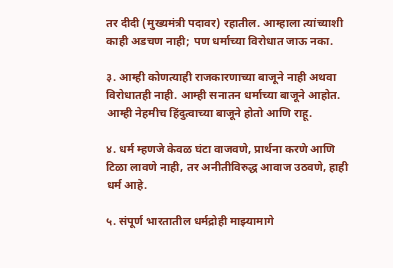तर दीदी (मुख्यमंत्री पदावर) रहातील. आम्हाला त्यांच्याशी काही अडचण नाही; पण धर्माच्या विरोधात जाऊ नका.

३. आम्ही कोणत्याही राजकारणाच्या बाजूने नाही अथवा विरोधातही नाही. आम्ही सनातन धर्माच्या बाजूने आहोत. आम्ही नेहमीच हिंदुत्वाच्या बाजूने होतो आणि राहू.

४. धर्म म्हणजे केवळ घंटा वाजवणे, प्रार्थना करणे आणि टिळा लावणे नाही, तर अनीतीविरुद्ध आवाज उठवणे, हाही धर्म आहे.

५. संपूर्ण भारतातील धर्मद्रोही माझ्यामागे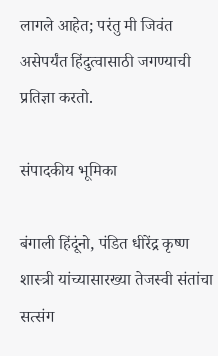लागले आहेत; परंतु मी जिवंत असेपर्यंत हिंदुत्वासाठी जगण्याची प्रतिज्ञा करतो.

संपादकीय भूमिका

बंगाली हिंदूंनो, पंडित धीरेंद्र कृष्ण शास्त्री यांच्यासारख्या तेजस्वी संतांचा सत्संग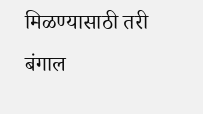मिळण्यासाठी तरी बंगाल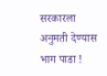सरकारला अनुमती देण्यास भाग पाडा !